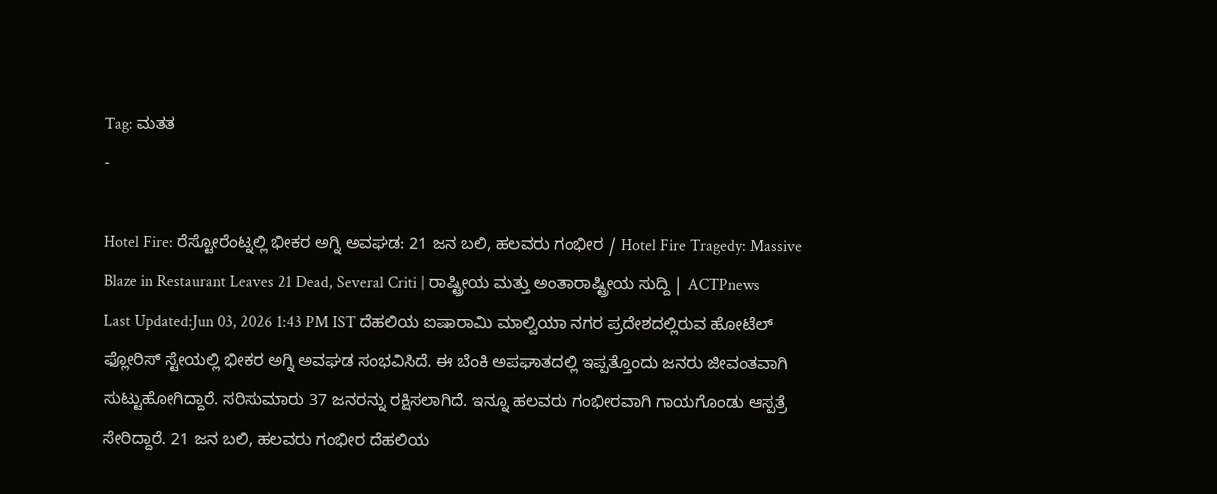Tag: ಮತತ
-

Hotel Fire: ರೆಸ್ಟೋರೆಂಟ್ನಲ್ಲಿ ಭೀಕರ ಅಗ್ನಿ ಅವಘಡ: 21 ಜನ ಬಲಿ, ಹಲವರು ಗಂಭೀರ / Hotel Fire Tragedy: Massive Blaze in Restaurant Leaves 21 Dead, Several Criti | ರಾಷ್ಟ್ರೀಯ ಮತ್ತು ಅಂತಾರಾಷ್ಟ್ರೀಯ ಸುದ್ದಿ | ACTPnews
Last Updated:Jun 03, 2026 1:43 PM IST ದೆಹಲಿಯ ಐಷಾರಾಮಿ ಮಾಲ್ವಿಯಾ ನಗರ ಪ್ರದೇಶದಲ್ಲಿರುವ ಹೋಟೆಲ್ ಫ್ಲೋರಿಸ್ ಸ್ಟೇಯಲ್ಲಿ ಭೀಕರ ಅಗ್ನಿ ಅವಘಡ ಸಂಭವಿಸಿದೆ. ಈ ಬೆಂಕಿ ಅಪಘಾತದಲ್ಲಿ ಇಪ್ಪತ್ತೊಂದು ಜನರು ಜೀವಂತವಾಗಿ ಸುಟ್ಟುಹೋಗಿದ್ದಾರೆ. ಸರಿಸುಮಾರು 37 ಜನರನ್ನು ರಕ್ಷಿಸಲಾಗಿದೆ. ಇನ್ನೂ ಹಲವರು ಗಂಭೀರವಾಗಿ ಗಾಯಗೊಂಡು ಆಸ್ಪತ್ರೆ ಸೇರಿದ್ದಾರೆ. 21 ಜನ ಬಲಿ, ಹಲವರು ಗಂಭೀರ ದೆಹಲಿಯ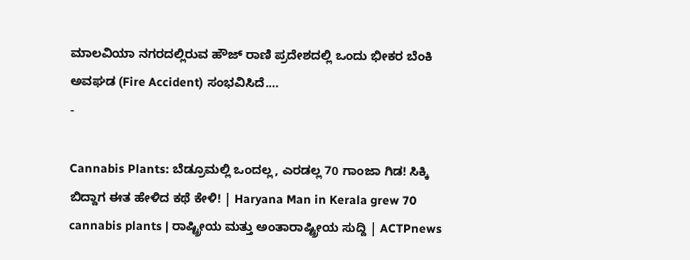ಮಾಲವಿಯಾ ನಗರದಲ್ಲಿರುವ ಹೌಜ್ ರಾಣಿ ಪ್ರದೇಶದಲ್ಲಿ ಒಂದು ಭೀಕರ ಬೆಂಕಿ ಅವಘಡ (Fire Accident) ಸಂಭವಿಸಿದೆ.…
-

Cannabis Plants: ಬೆಡ್ರೂಮಲ್ಲಿ ಒಂದಲ್ಲ, ಎರಡಲ್ಲ 70 ಗಾಂಜಾ ಗಿಡ! ಸಿಕ್ಕಿ ಬಿದ್ದಾಗ ಈತ ಹೇಳಿದ ಕಥೆ ಕೇಳಿ! | Haryana Man in Kerala grew 70 cannabis plants | ರಾಷ್ಟ್ರೀಯ ಮತ್ತು ಅಂತಾರಾಷ್ಟ್ರೀಯ ಸುದ್ದಿ | ACTPnews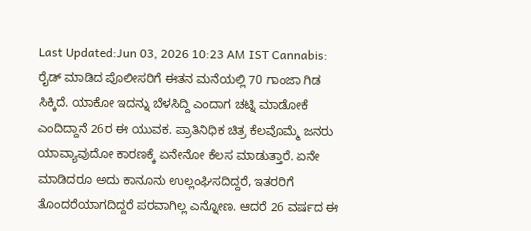Last Updated:Jun 03, 2026 10:23 AM IST Cannabis: ರೈಡ್ ಮಾಡಿದ ಪೊಲೀಸರಿಗೆ ಈತನ ಮನೆಯಲ್ಲಿ 70 ಗಾಂಜಾ ಗಿಡ ಸಿಕ್ಕಿದೆ. ಯಾಕೋ ಇದನ್ನು ಬೆಳಸಿದ್ದಿ ಎಂದಾಗ ಚಟ್ನಿ ಮಾಡೋಕೆ ಎಂದಿದ್ದಾನೆ 26ರ ಈ ಯುವಕ. ಪ್ರಾತಿನಿಧಿಕ ಚಿತ್ರ ಕೆಲವೊಮ್ಮೆ ಜನರು ಯಾವ್ಯಾವುದೋ ಕಾರಣಕ್ಕೆ ಏನೇನೋ ಕೆಲಸ ಮಾಡುತ್ತಾರೆ. ಏನೇ ಮಾಡಿದರೂ ಅದು ಕಾನೂನು ಉಲ್ಲಂಘಿಸದಿದ್ದರೆ, ಇತರರಿಗೆ ತೊಂದರೆಯಾಗದಿದ್ದರೆ ಪರವಾಗಿಲ್ಲ ಎನ್ನೋಣ. ಆದರೆ 26 ವರ್ಷದ ಈ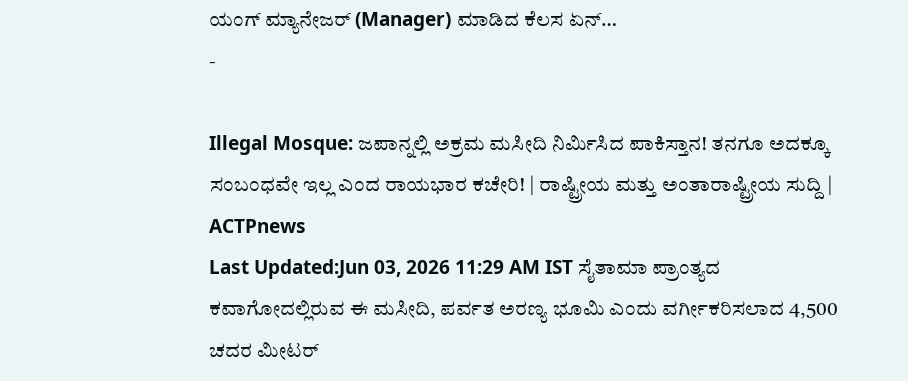ಯಂಗ್ ಮ್ಯಾನೇಜರ್ (Manager) ಮಾಡಿದ ಕೆಲಸ ಏನ್…
-

Illegal Mosque: ಜಪಾನ್ನಲ್ಲಿ ಅಕ್ರಮ ಮಸೀದಿ ನಿರ್ಮಿಸಿದ ಪಾಕಿಸ್ತಾನ! ತನಗೂ ಅದಕ್ಕೂ ಸಂಬಂಧವೇ ಇಲ್ಲ ಎಂದ ರಾಯಭಾರ ಕಚೇರಿ! | ರಾಷ್ಟ್ರೀಯ ಮತ್ತು ಅಂತಾರಾಷ್ಟ್ರೀಯ ಸುದ್ದಿ | ACTPnews
Last Updated:Jun 03, 2026 11:29 AM IST ಸೈತಾಮಾ ಪ್ರಾಂತ್ಯದ ಕವಾಗೋದಲ್ಲಿರುವ ಈ ಮಸೀದಿ, ಪರ್ವತ ಅರಣ್ಯ ಭೂಮಿ ಎಂದು ವರ್ಗೀಕರಿಸಲಾದ 4,500 ಚದರ ಮೀಟರ್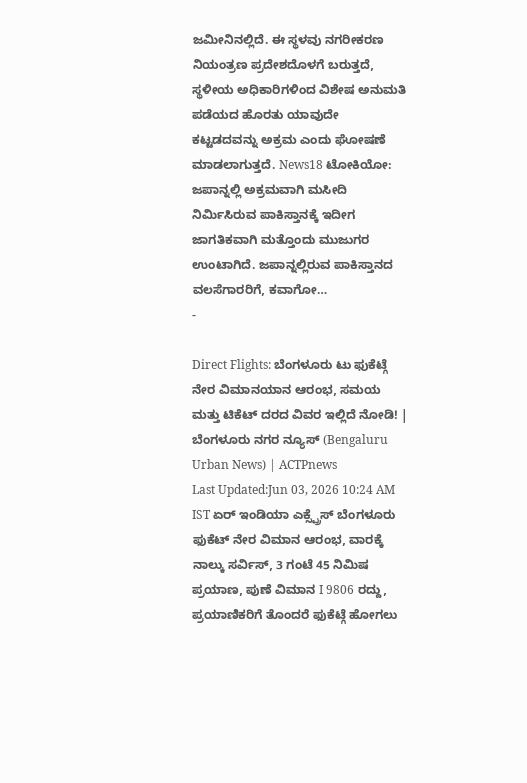ಜಮೀನಿನಲ್ಲಿದೆ. ಈ ಸ್ಥಳವು ನಗರೀಕರಣ ನಿಯಂತ್ರಣ ಪ್ರದೇಶದೊಳಗೆ ಬರುತ್ತದೆ, ಸ್ಥಳೀಯ ಅಧಿಕಾರಿಗಳಿಂದ ವಿಶೇಷ ಅನುಮತಿ ಪಡೆಯದ ಹೊರತು ಯಾವುದೇ ಕಟ್ಟಡದವನ್ನು ಅಕ್ರಮ ಎಂದು ಘೋಷಣೆ ಮಾಡಲಾಗುತ್ತದೆ. News18 ಟೋಕಿಯೋ: ಜಪಾನ್ನಲ್ಲಿ ಅಕ್ರಮವಾಗಿ ಮಸೀದಿ ನಿರ್ಮಿಸಿರುವ ಪಾಕಿಸ್ತಾನಕ್ಕೆ ಇದೀಗ ಜಾಗತಿಕವಾಗಿ ಮತ್ತೊಂದು ಮುಜುಗರ ಉಂಟಾಗಿದೆ. ಜಪಾನ್ನಲ್ಲಿರುವ ಪಾಕಿಸ್ತಾನದ ವಲಸೆಗಾರರಿಗೆ, ಕವಾಗೋ…
-

Direct Flights: ಬೆಂಗಳೂರು ಟು ಫುಕೆಟ್ಗೆ ನೇರ ವಿಮಾನಯಾನ ಆರಂಭ, ಸಮಯ ಮತ್ತು ಟಿಕೆಟ್ ದರದ ವಿವರ ಇಲ್ಲಿದೆ ನೋಡಿ! | ಬೆಂಗಳೂರು ನಗರ ನ್ಯೂಸ್ (Bengaluru Urban News) | ACTPnews
Last Updated:Jun 03, 2026 10:24 AM IST ಏರ್ ಇಂಡಿಯಾ ಎಕ್ಸ್ಪ್ರೆಸ್ ಬೆಂಗಳೂರು ಫುಕೆಟ್ ನೇರ ವಿಮಾನ ಆರಂಭ, ವಾರಕ್ಕೆ ನಾಲ್ಕು ಸರ್ವಿಸ್, 3 ಗಂಟೆ 45 ನಿಮಿಷ ಪ್ರಯಾಣ, ಪುಣೆ ವಿಮಾನ I 9806 ರದ್ದು, ಪ್ರಯಾಣಿಕರಿಗೆ ತೊಂದರೆ ಫುಕೆಟ್ಗೆ ಹೋಗಲು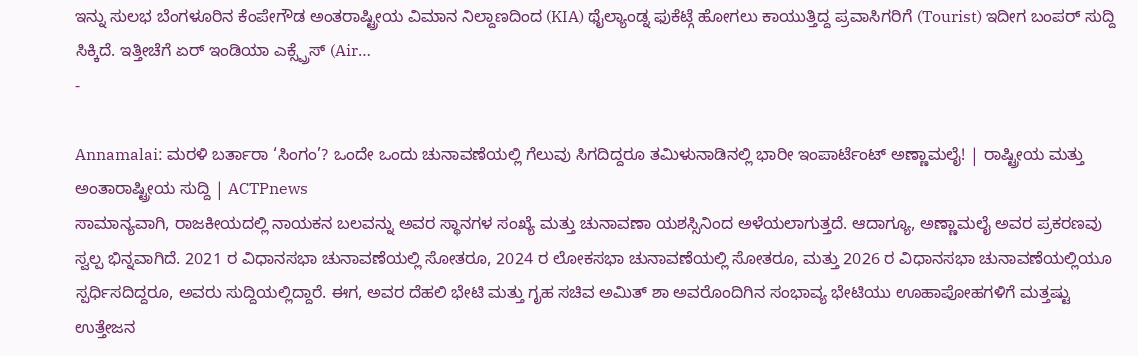ಇನ್ನು ಸುಲಭ ಬೆಂಗಳೂರಿನ ಕೆಂಪೇಗೌಡ ಅಂತರಾಷ್ಟ್ರೀಯ ವಿಮಾನ ನಿಲ್ದಾಣದಿಂದ (KIA) ಥೈಲ್ಯಾಂಡ್ನ ಫುಕೆಟ್ಗೆ ಹೋಗಲು ಕಾಯುತ್ತಿದ್ದ ಪ್ರವಾಸಿಗರಿಗೆ (Tourist) ಇದೀಗ ಬಂಪರ್ ಸುದ್ದಿ ಸಿಕ್ಕಿದೆ. ಇತ್ತೀಚೆಗೆ ಏರ್ ಇಂಡಿಯಾ ಎಕ್ಸ್ಪ್ರೆಸ್ (Air…
-

Annamalai: ಮರಳಿ ಬರ್ತಾರಾ ‘ಸಿಂಗಂ’? ಒಂದೇ ಒಂದು ಚುನಾವಣೆಯಲ್ಲಿ ಗೆಲುವು ಸಿಗದಿದ್ದರೂ ತಮಿಳುನಾಡಿನಲ್ಲಿ ಭಾರೀ ಇಂಪಾರ್ಟೆಂಟ್ ಅಣ್ಣಾಮಲೈ! | ರಾಷ್ಟ್ರೀಯ ಮತ್ತು ಅಂತಾರಾಷ್ಟ್ರೀಯ ಸುದ್ದಿ | ACTPnews
ಸಾಮಾನ್ಯವಾಗಿ, ರಾಜಕೀಯದಲ್ಲಿ ನಾಯಕನ ಬಲವನ್ನು ಅವರ ಸ್ಥಾನಗಳ ಸಂಖ್ಯೆ ಮತ್ತು ಚುನಾವಣಾ ಯಶಸ್ಸಿನಿಂದ ಅಳೆಯಲಾಗುತ್ತದೆ. ಆದಾಗ್ಯೂ, ಅಣ್ಣಾಮಲೈ ಅವರ ಪ್ರಕರಣವು ಸ್ವಲ್ಪ ಭಿನ್ನವಾಗಿದೆ. 2021 ರ ವಿಧಾನಸಭಾ ಚುನಾವಣೆಯಲ್ಲಿ ಸೋತರೂ, 2024 ರ ಲೋಕಸಭಾ ಚುನಾವಣೆಯಲ್ಲಿ ಸೋತರೂ, ಮತ್ತು 2026 ರ ವಿಧಾನಸಭಾ ಚುನಾವಣೆಯಲ್ಲಿಯೂ ಸ್ಪರ್ಧಿಸದಿದ್ದರೂ, ಅವರು ಸುದ್ದಿಯಲ್ಲಿದ್ದಾರೆ. ಈಗ, ಅವರ ದೆಹಲಿ ಭೇಟಿ ಮತ್ತು ಗೃಹ ಸಚಿವ ಅಮಿತ್ ಶಾ ಅವರೊಂದಿಗಿನ ಸಂಭಾವ್ಯ ಭೇಟಿಯು ಊಹಾಪೋಹಗಳಿಗೆ ಮತ್ತಷ್ಟು ಉತ್ತೇಜನ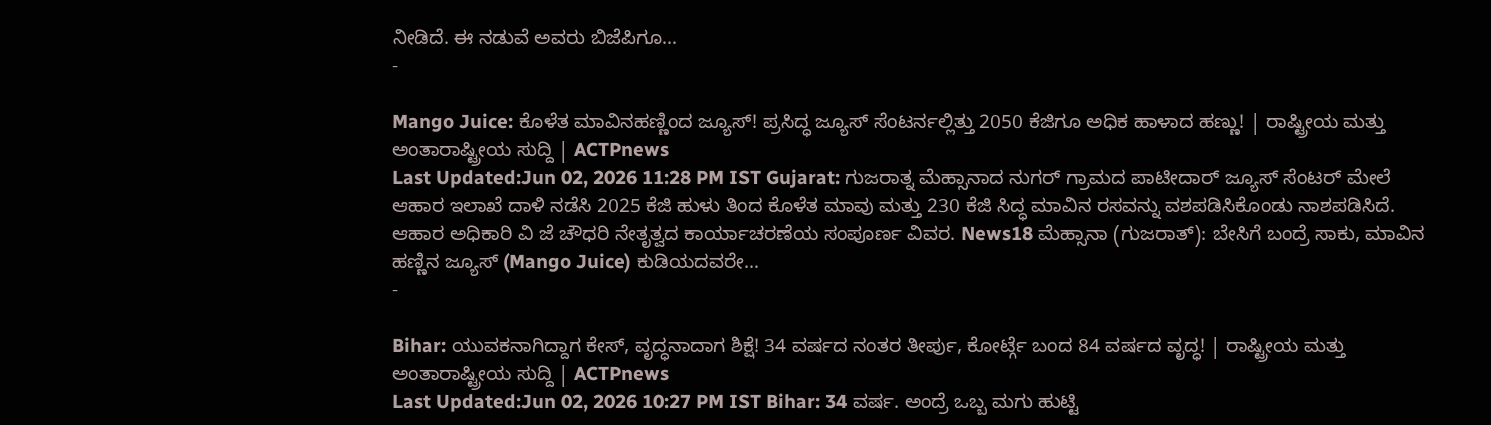ನೀಡಿದೆ. ಈ ನಡುವೆ ಅವರು ಬಿಜೆಪಿಗೂ…
-

Mango Juice: ಕೊಳೆತ ಮಾವಿನಹಣ್ಣಿಂದ ಜ್ಯೂಸ್! ಪ್ರಸಿದ್ಧ ಜ್ಯೂಸ್ ಸೆಂಟರ್ನಲ್ಲಿತ್ತು 2050 ಕೆಜಿಗೂ ಅಧಿಕ ಹಾಳಾದ ಹಣ್ಣು! | ರಾಷ್ಟ್ರೀಯ ಮತ್ತು ಅಂತಾರಾಷ್ಟ್ರೀಯ ಸುದ್ದಿ | ACTPnews
Last Updated:Jun 02, 2026 11:28 PM IST Gujarat: ಗುಜರಾತ್ನ ಮೆಹ್ಸಾನಾದ ನುಗರ್ ಗ್ರಾಮದ ಪಾಟೀದಾರ್ ಜ್ಯೂಸ್ ಸೆಂಟರ್ ಮೇಲೆ ಆಹಾರ ಇಲಾಖೆ ದಾಳಿ ನಡೆಸಿ 2025 ಕೆಜಿ ಹುಳು ತಿಂದ ಕೊಳೆತ ಮಾವು ಮತ್ತು 230 ಕೆಜಿ ಸಿದ್ಧ ಮಾವಿನ ರಸವನ್ನು ವಶಪಡಿಸಿಕೊಂಡು ನಾಶಪಡಿಸಿದೆ. ಆಹಾರ ಅಧಿಕಾರಿ ವಿ ಜೆ ಚೌಧರಿ ನೇತೃತ್ವದ ಕಾರ್ಯಾಚರಣೆಯ ಸಂಪೂರ್ಣ ವಿವರ. News18 ಮೆಹ್ಸಾನಾ (ಗುಜರಾತ್): ಬೇಸಿಗೆ ಬಂದ್ರೆ ಸಾಕು, ಮಾವಿನ ಹಣ್ಣಿನ ಜ್ಯೂಸ್ (Mango Juice) ಕುಡಿಯದವರೇ…
-

Bihar: ಯುವಕನಾಗಿದ್ದಾಗ ಕೇಸ್, ವೃದ್ಧನಾದಾಗ ಶಿಕ್ಷೆ! 34 ವರ್ಷದ ನಂತರ ತೀರ್ಪು, ಕೋರ್ಟ್ಗೆ ಬಂದ 84 ವರ್ಷದ ವೃದ್ಧ! | ರಾಷ್ಟ್ರೀಯ ಮತ್ತು ಅಂತಾರಾಷ್ಟ್ರೀಯ ಸುದ್ದಿ | ACTPnews
Last Updated:Jun 02, 2026 10:27 PM IST Bihar: 34 ವರ್ಷ. ಅಂದ್ರೆ ಒಬ್ಬ ಮಗು ಹುಟ್ಟಿ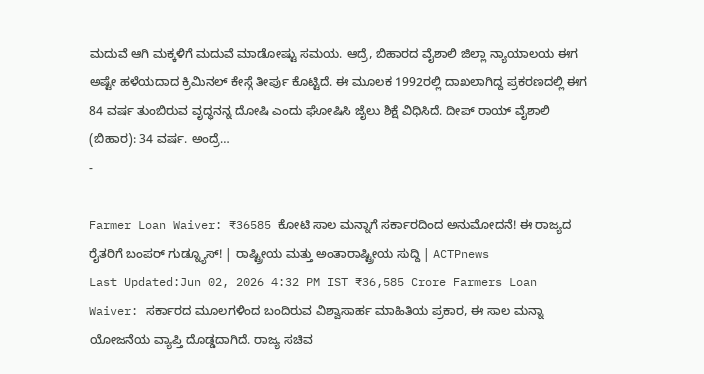ಮದುವೆ ಆಗಿ ಮಕ್ಕಳಿಗೆ ಮದುವೆ ಮಾಡೋಷ್ಟು ಸಮಯ. ಆದ್ರೆ, ಬಿಹಾರದ ವೈಶಾಲಿ ಜಿಲ್ಲಾ ನ್ಯಾಯಾಲಯ ಈಗ ಅಷ್ಟೇ ಹಳೆಯದಾದ ಕ್ರಿಮಿನಲ್ ಕೇಸ್ಗೆ ತೀರ್ಪು ಕೊಟ್ಟಿದೆ. ಈ ಮೂಲಕ 1992ರಲ್ಲಿ ದಾಖಲಾಗಿದ್ದ ಪ್ರಕರಣದಲ್ಲಿ ಈಗ 84 ವರ್ಷ ತುಂಬಿರುವ ವೃದ್ಧನನ್ನ ದೋಷಿ ಎಂದು ಘೋಷಿಸಿ ಜೈಲು ಶಿಕ್ಷೆ ವಿಧಿಸಿದೆ. ದೀಪ್ ರಾಯ್ ವೈಶಾಲಿ (ಬಿಹಾರ): 34 ವರ್ಷ. ಅಂದ್ರೆ…
-

Farmer Loan Waiver: ₹36585 ಕೋಟಿ ಸಾಲ ಮನ್ನಾಗೆ ಸರ್ಕಾರದಿಂದ ಅನುಮೋದನೆ! ಈ ರಾಜ್ಯದ ರೈತರಿಗೆ ಬಂಪರ್ ಗುಡ್ನ್ಯೂಸ್! | ರಾಷ್ಟ್ರೀಯ ಮತ್ತು ಅಂತಾರಾಷ್ಟ್ರೀಯ ಸುದ್ದಿ | ACTPnews
Last Updated:Jun 02, 2026 4:32 PM IST ₹36,585 Crore Farmers Loan Waiver: ಸರ್ಕಾರದ ಮೂಲಗಳಿಂದ ಬಂದಿರುವ ವಿಶ್ವಾಸಾರ್ಹ ಮಾಹಿತಿಯ ಪ್ರಕಾರ, ಈ ಸಾಲ ಮನ್ನಾ ಯೋಜನೆಯ ವ್ಯಾಪ್ತಿ ದೊಡ್ಡದಾಗಿದೆ. ರಾಜ್ಯ ಸಚಿವ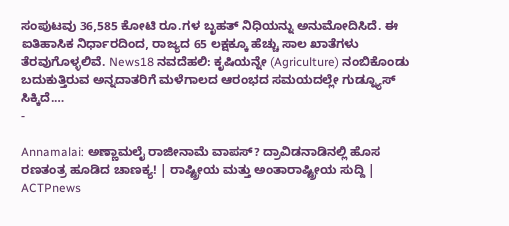ಸಂಪುಟವು 36,585 ಕೋಟಿ ರೂ.ಗಳ ಬೃಹತ್ ನಿಧಿಯನ್ನು ಅನುಮೋದಿಸಿದೆ. ಈ ಐತಿಹಾಸಿಕ ನಿರ್ಧಾರದಿಂದ, ರಾಜ್ಯದ 65 ಲಕ್ಷಕ್ಕೂ ಹೆಚ್ಚು ಸಾಲ ಖಾತೆಗಳು ತೆರವುಗೊಳ್ಳಲಿವೆ. News18 ನವದೆಹಲಿ: ಕೃಷಿಯನ್ನೇ (Agriculture) ನಂಬಿಕೊಂಡು ಬದುಕುತ್ತಿರುವ ಅನ್ನದಾತರಿಗೆ ಮಳೆಗಾಲದ ಆರಂಭದ ಸಮಯದಲ್ಲೇ ಗುಡ್ನ್ಯೂಸ್ ಸಿಕ್ಕಿದೆ.…
-

Annamalai: ಅಣ್ಣಾಮಲೈ ರಾಜೀನಾಮೆ ವಾಪಸ್? ದ್ರಾವಿಡನಾಡಿನಲ್ಲಿ ಹೊಸ ರಣತಂತ್ರ ಹೂಡಿದ ಚಾಣಕ್ಯ! | ರಾಷ್ಟ್ರೀಯ ಮತ್ತು ಅಂತಾರಾಷ್ಟ್ರೀಯ ಸುದ್ದಿ | ACTPnews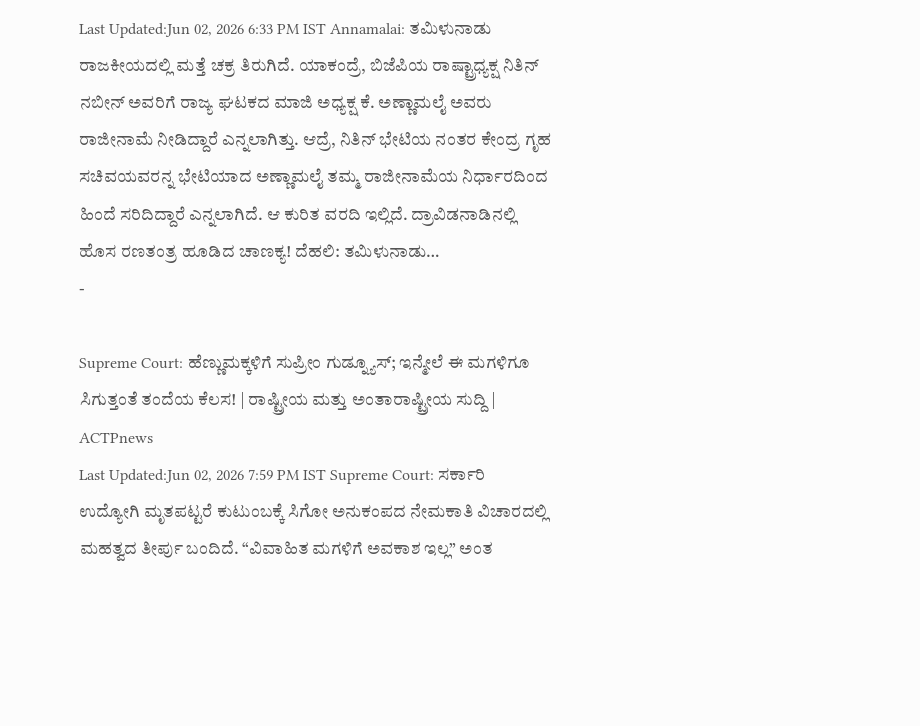Last Updated:Jun 02, 2026 6:33 PM IST Annamalai: ತಮಿಳುನಾಡು ರಾಜಕೀಯದಲ್ಲಿ ಮತ್ತೆ ಚಕ್ರ ತಿರುಗಿದೆ. ಯಾಕಂದ್ರೆ, ಬಿಜೆಪಿಯ ರಾಷ್ಟ್ರಾಧ್ಯಕ್ಷ ನಿತಿನ್ ನಬೀನ್ ಅವರಿಗೆ ರಾಜ್ಯ ಘಟಕದ ಮಾಜಿ ಅಧ್ಯಕ್ಷ ಕೆ. ಅಣ್ಣಾಮಲೈ ಅವರು ರಾಜೀನಾಮೆ ನೀಡಿದ್ದಾರೆ ಎನ್ನಲಾಗಿತ್ತು. ಆದ್ರೆ, ನಿತಿನ್ ಭೇಟಿಯ ನಂತರ ಕೇಂದ್ರ ಗೃಹ ಸಚಿವಯವರನ್ನ ಭೇಟಿಯಾದ ಅಣ್ಣಾಮಲೈ ತಮ್ಮ ರಾಜೀನಾಮೆಯ ನಿರ್ಧಾರದಿಂದ ಹಿಂದೆ ಸರಿದಿದ್ದಾರೆ ಎನ್ನಲಾಗಿದೆ. ಆ ಕುರಿತ ವರದಿ ಇಲ್ಲಿದೆ. ದ್ರಾವಿಡನಾಡಿನಲ್ಲಿ ಹೊಸ ರಣತಂತ್ರ ಹೂಡಿದ ಚಾಣಕ್ಯ! ದೆಹಲಿ: ತಮಿಳುನಾಡು…
-

Supreme Court: ಹೆಣ್ಣುಮಕ್ಕಳಿಗೆ ಸುಪ್ರೀಂ ಗುಡ್ನ್ಯೂಸ್; ಇನ್ಮೇಲೆ ಈ ಮಗಳಿಗೂ ಸಿಗುತ್ತಂತೆ ತಂದೆಯ ಕೆಲಸ! | ರಾಷ್ಟ್ರೀಯ ಮತ್ತು ಅಂತಾರಾಷ್ಟ್ರೀಯ ಸುದ್ದಿ | ACTPnews
Last Updated:Jun 02, 2026 7:59 PM IST Supreme Court: ಸರ್ಕಾರಿ ಉದ್ಯೋಗಿ ಮೃತಪಟ್ಟರೆ ಕುಟುಂಬಕ್ಕೆ ಸಿಗೋ ಅನುಕಂಪದ ನೇಮಕಾತಿ ವಿಚಾರದಲ್ಲಿ ಮಹತ್ವದ ತೀರ್ಪು ಬಂದಿದೆ. “ವಿವಾಹಿತ ಮಗಳಿಗೆ ಅವಕಾಶ ಇಲ್ಲ” ಅಂತ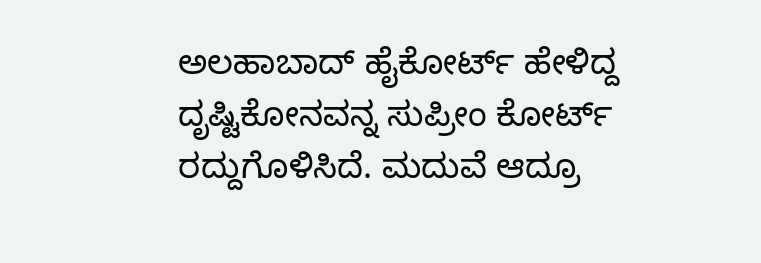ಅಲಹಾಬಾದ್ ಹೈಕೋರ್ಟ್ ಹೇಳಿದ್ದ ದೃಷ್ಟಿಕೋನವನ್ನ ಸುಪ್ರೀಂ ಕೋರ್ಟ್ ರದ್ದುಗೊಳಿಸಿದೆ. ಮದುವೆ ಆದ್ರೂ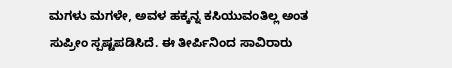ಮಗಳು ಮಗಳೇ, ಅವಳ ಹಕ್ಕನ್ನ ಕಸಿಯುವಂತಿಲ್ಲ ಅಂತ ಸುಪ್ರೀಂ ಸ್ಪಷ್ಟಪಡಿಸಿದೆ. ಈ ತೀರ್ಪಿನಿಂದ ಸಾವಿರಾರು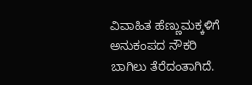ವಿವಾಹಿತ ಹೆಣ್ಣುಮಕ್ಕಳಿಗೆ ಅನುಕಂಪದ ನೌಕರಿ ಬಾಗಿಲು ತೆರೆದಂತಾಗಿದೆ.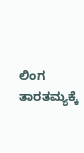ಲಿಂಗ ತಾರತಮ್ಯಕ್ಕೆ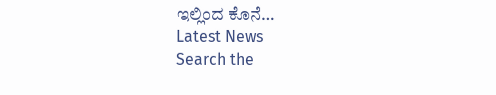ಇಲ್ಲಿಂದ ಕೊನೆ…
Latest News
Search the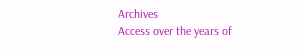Archives
Access over the years of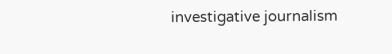investigative journalism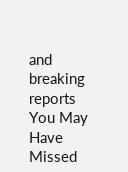and breaking reports
You May Have Missed